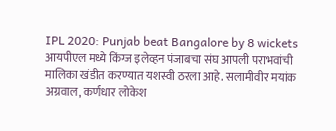IPL 2020: Punjab beat Bangalore by 8 wickets
आयपीएल मध्ये किंग्ज इलेव्हन पंजाबचा संघ आपली पराभवांची मालिका खंडीत करण्यात यशस्वी ठरला आहे. सलामीवीर मयांक अग्रवाल, कर्णधार लोकेश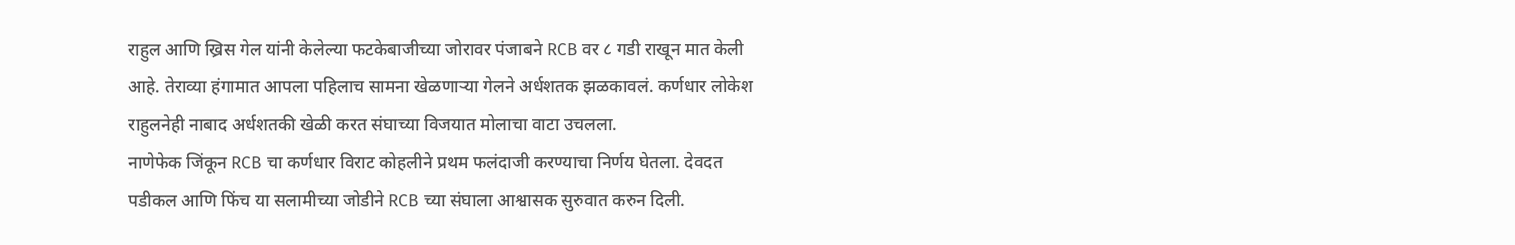राहुल आणि ख्रिस गेल यांनी केलेल्या फटकेबाजीच्या जोरावर पंजाबने RCB वर ८ गडी राखून मात केली आहे. तेराव्या हंगामात आपला पहिलाच सामना खेळणाऱ्या गेलने अर्धशतक झळकावलं. कर्णधार लोकेश राहुलनेही नाबाद अर्धशतकी खेळी करत संघाच्या विजयात मोलाचा वाटा उचलला.
नाणेफेक जिंकून RCB चा कर्णधार विराट कोहलीने प्रथम फलंदाजी करण्याचा निर्णय घेतला. देवदत पडीकल आणि फिंच या सलामीच्या जोडीने RCB च्या संघाला आश्वासक सुरुवात करुन दिली.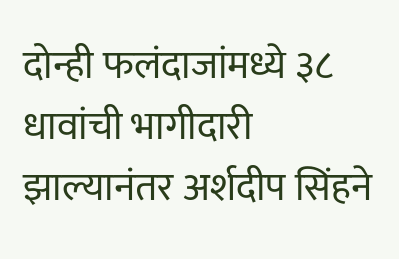दोन्ही फलंदाजांमध्ये ३८ धावांची भागीदारी झाल्यानंतर अर्शदीप सिंहने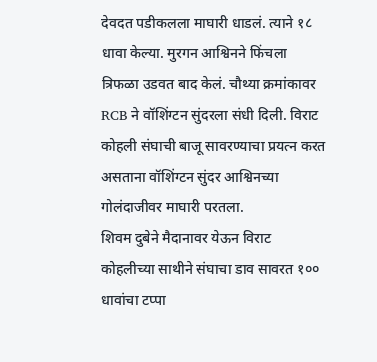देवदत पडीकलला माघारी धाडलं. त्याने १८ धावा केल्या. मुरगन आश्विनने फिंचला त्रिफळा उडवत बाद केलं. चौथ्या क्रमांकावर RCB ने वॉशिंग्टन सुंदरला संधी दिली. विराट कोहली संघाची बाजू सावरण्याचा प्रयत्न करत असताना वॉशिंग्टन सुंदर आश्विनच्या गोलंदाजीवर माघारी परतला.
शिवम दुबेने मैदानावर येऊन विराट कोहलीच्या साथीने संघाचा डाव सावरत १०० धावांचा टप्पा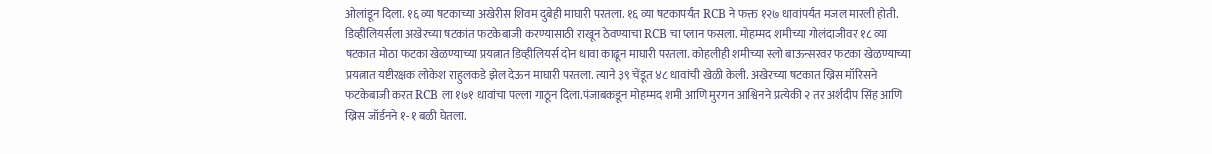ओलांडून दिला. १६ व्या षटकाच्या अखेरीस शिवम दुबेही माघारी परतला. १६ व्या षटकापर्यंत RCB ने फक्त १२७ धावांपर्यंत मजल मारली होती. डिव्हीलियर्सला अखेरच्या षटकांत फटकेबाजी करण्यासाठी राखून ठेवण्याचा RCB चा प्लान फसला. मोहम्मद शमीच्या गोलंदाजीवर १८ व्या षटकात मोठा फटका खेळण्याच्या प्रयत्नात डिव्हीलियर्स दोन धावा काढून माघारी परतला. कोहलीही शमीच्या स्लो बाऊन्सरवर फटका खेळण्याच्या प्रयत्नात यष्टीरक्षक लोकेश राहुलकडे झेल देऊन माघारी परतला. त्याने ३९ चेंडूत ४८ धावांची खेळी केली. अखेरच्या षटकात ख्रिस मॉरिसने फटकेबाजी करत RCB ला १७१ धावांचा पल्ला गाठून दिला.पंजाबकडून मोहम्मद शमी आणि मुरगन आश्विनने प्रत्येकी २ तर अर्शदीप सिंह आणि ख्रिस जॉर्डनने १-१ बळी घेतला.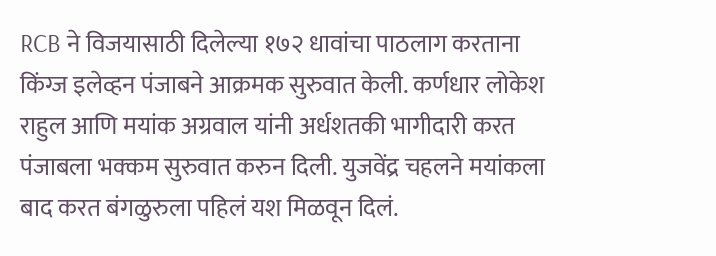RCB ने विजयासाठी दिलेल्या १७२ धावांचा पाठलाग करताना किंग्ज इलेव्हन पंजाबने आक्रमक सुरुवात केली. कर्णधार लोकेश राहुल आणि मयांक अग्रवाल यांनी अर्धशतकी भागीदारी करत पंजाबला भक्कम सुरुवात करुन दिली. युजवेंद्र चहलने मयांकला बाद करत बंगळुरुला पहिलं यश मिळवून दिलं.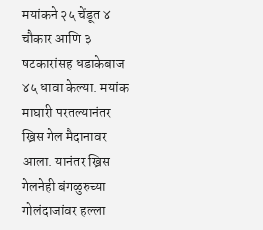मयांकने २५ चेंडूत ४ चौकार आणि ३ षटकारांसह धडाकेबाज ४५ धावा केल्या. मयांक माघारी परतल्यानंतर ख्रिस गेल मैदानावर आला. यानंतर ख्रिस गेलनेही बंगळुरुच्या गोलंदाजांवर हल्ला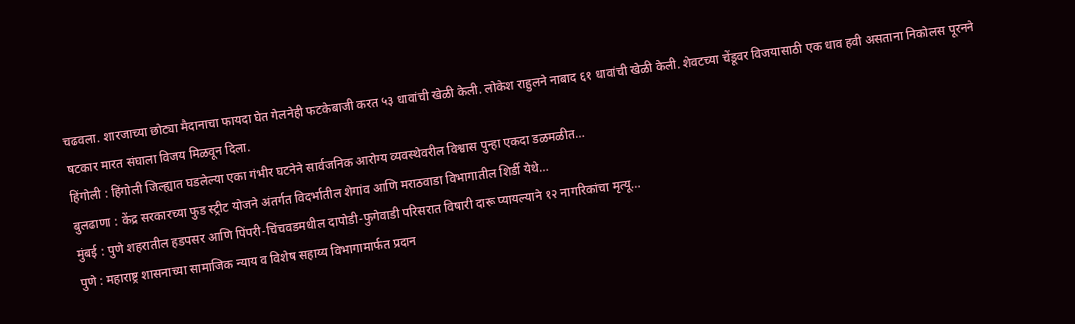चढवला. शारजाच्या छोट्या मैदानाचा फायदा घेत गेलनेही फटकेबाजी करत ५३ धावांची खेळी केली. लोकेश राहुलने नाबाद ६१ धावांची खेळी केली. शेवटच्या चेंडूवर विजयासाठी एक धाव हवी असताना निकोलस पूरनने षटकार मारत संघाला विजय मिळवून दिला.
हिंगोली : हिंगोली जिल्ह्यात घडलेल्या एका गंभीर घटनेने सार्वजनिक आरोग्य व्यवस्थेवरील विश्वास पुन्हा एकदा डळमळीत…
बुलढाणा : केंद्र सरकारच्या फुड स्ट्रीट योजने अंतर्गत विदर्भातील शेगांव आणि मराठवाडा विभागातील शिर्डी येथे…
मुंबई : पुणे शहरातील हडपसर आणि पिंपरी-चिंचवडमधील दापोडी-फुगेवाडी परिसरात विषारी दारू प्यायल्याने १२ नागरिकांचा मृत्यू…
पुणे : महाराष्ट्र शासनाच्या सामाजिक न्याय व विशेष सहाय्य विभागामार्फत प्रदान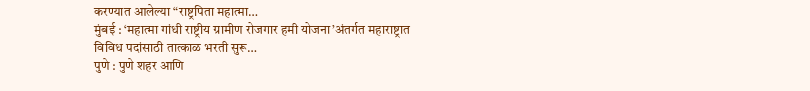करण्यात आलेल्या “राष्ट्रपिता महात्मा…
मुंबई : ‘महात्मा गांधी राष्ट्रीय ग्रामीण रोजगार हमी योजना’अंतर्गत महाराष्ट्रात विविध पदांसाठी तात्काळ भरती सुरू…
पुणे : पुणे शहर आणि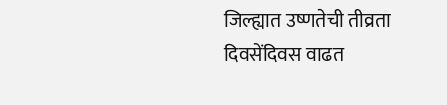जिल्ह्यात उष्णतेची तीव्रता दिवसेंदिवस वाढत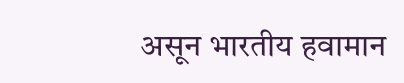असून भारतीय हवामान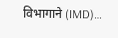विभागाने (IMD)…